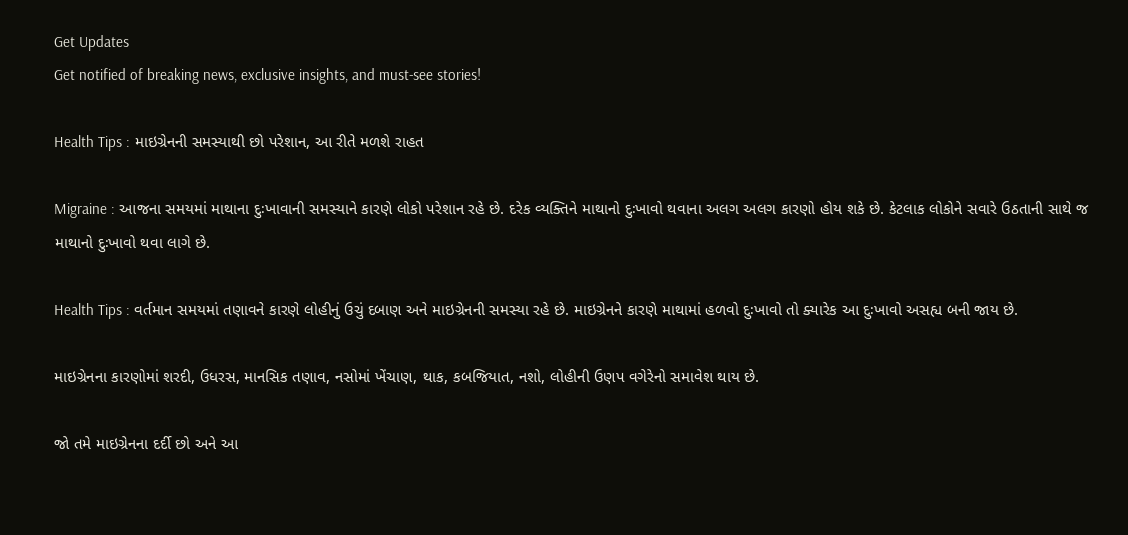Get Updates
Get notified of breaking news, exclusive insights, and must-see stories!

Health Tips : માઇગ્રેનની સમસ્યાથી છો પરેશાન, આ રીતે મળશે રાહત

Migraine : આજના સમયમાં માથાના દુઃખાવાની સમસ્યાને કારણે લોકો પરેશાન રહે છે. દરેક વ્યક્તિને માથાનો દુઃખાવો થવાના અલગ અલગ કારણો હોય શકે છે. કેટલાક લોકોને સવારે ઉઠતાની સાથે જ માથાનો દુઃખાવો થવા લાગે છે.

Health Tips : વર્તમાન સમયમાં તણાવને કારણે લોહીનું ઉચું દબાણ અને માઇગ્રેનની સમસ્યા રહે છે. માઇગ્રેનને કારણે માથામાં હળવો દુઃખાવો તો ક્યારેક આ દુઃખાવો અસહ્ય બની જાય છે.

માઇગ્રેનના કારણોમાં શરદી, ઉધરસ, માનસિક તણાવ, નસોમાં ખેંચાણ, થાક, કબજિયાત, નશો, લોહીની ઉણપ વગેરેનો સમાવેશ થાય છે.

જો તમે માઇગ્રેનના દર્દી છો અને આ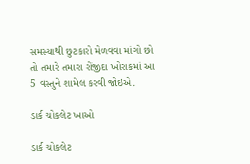સમસ્યાથી છુટકારો મેળવવા માંગો છો તો તમારે તમારા રોંજીદા ખોરાકમાં આ 5 વસ્તુને શામેલ કરવી જોઇએ.

ડાર્ક ચોકલેટ ખાઓ

ડાર્ક ચોકલેટ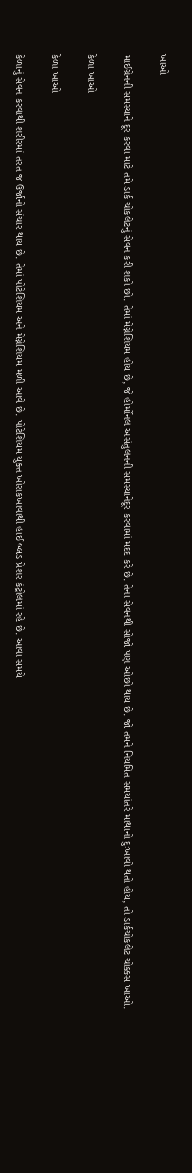ખાઓ

માઈગ્રેનની સમસ્યાને દૂર કરવા માટે તમે ડાર્ક ચોકલેટનું સેવન કરી શકો છો. તેમાં મેગ્નેશિયમ હોય છે, જે હોર્મોનલ અસંતુલનની સમસ્યાનેદૂર કરવામાં મદદ કરે છે. તેના સેવનથી સોજો પણ ઓછો થાય છે. જો તમને નિયમિત સમયાંતરે માથાનો દુઃખાવો થતો હોય, તો ડાર્કચોકલેટ ચોક્કસ ખાઓ.

કેળા ખાઓ

કેળા ખાઓ

કેળાનું સેવન કરવાથી શરીરમાં તરત જ ઉર્જાનો સંચાર થાય છે. તેમાં પોટેશિયમ અને મેગ્નેશિયમ મળી આવે છે. પોટેશિયમ યુક્ત ખોરાકખાવાથી હાઈ બ્લડ પ્રેશર કંટ્રોલમાં રહે છે. આવા સમયે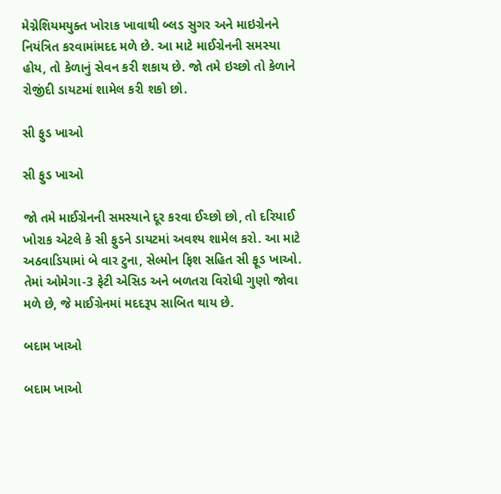મેગ્નેશિયમયુક્ત ખોરાક ખાવાથી બ્લડ સુગર અને માઇગ્રેનને નિયંત્રિત કરવામાંમદદ મળે છે. આ માટે માઈગ્રેનની સમસ્યા હોય, તો કેળાનું સેવન કરી શકાય છે. જો તમે ઇચ્છો તો કેળાને રોજીંદી ડાયટમાં શામેલ કરી શકો છો.

સી ફુડ ખાઓ

સી ફુડ ખાઓ

જો તમે માઈગ્રેનની સમસ્યાને દૂર કરવા ઈચ્છો છો, તો દરિયાઈ ખોરાક એટલે કે સી ફુડને ડાયટમાં અવશ્ય શામેલ કરો. આ માટે અઠવાડિયામાં બે વાર ટુના, સેલ્મોન ફિશ સહિત સી ફૂડ ખાઓ. તેમાં ઓમેગા-3 ફેટી એસિડ અને બળતરા વિરોધી ગુણો જોવા મળે છે, જે માઈગ્રેનમાં મદદરૂપ સાબિત થાય છે.

બદામ ખાઓ

બદામ ખાઓ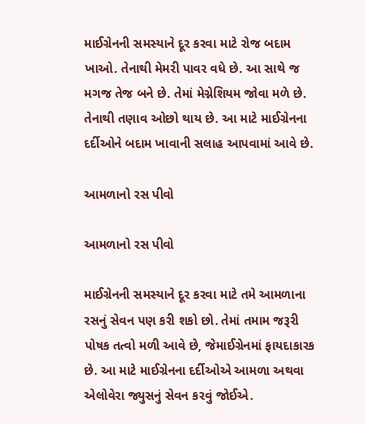માઈગ્રેનની સમસ્યાને દૂર કરવા માટે રોજ બદામ ખાઓ. તેનાથી મેમરી પાવર વધે છે. આ સાથે જ મગજ તેજ બને છે. તેમાં મેગ્નેશિયમ જોવા મળે છે. તેનાથી તણાવ ઓછો થાય છે. આ માટે માઈગ્રેનના દર્દીઓને બદામ ખાવાની સલાહ આપવામાં આવે છે.

આમળાનો રસ પીવો

આમળાનો રસ પીવો

માઈગ્રેનની સમસ્યાને દૂર કરવા માટે તમે આમળાના રસનું સેવન પણ કરી શકો છો. તેમાં તમામ જરૂરી પોષક તત્વો મળી આવે છે, જેમાઈગ્રેનમાં ફાયદાકારક છે. આ માટે માઈગ્રેનના દર્દીઓએ આમળા અથવા એલોવેરા જ્યુસનું સેવન કરવું જોઈએ.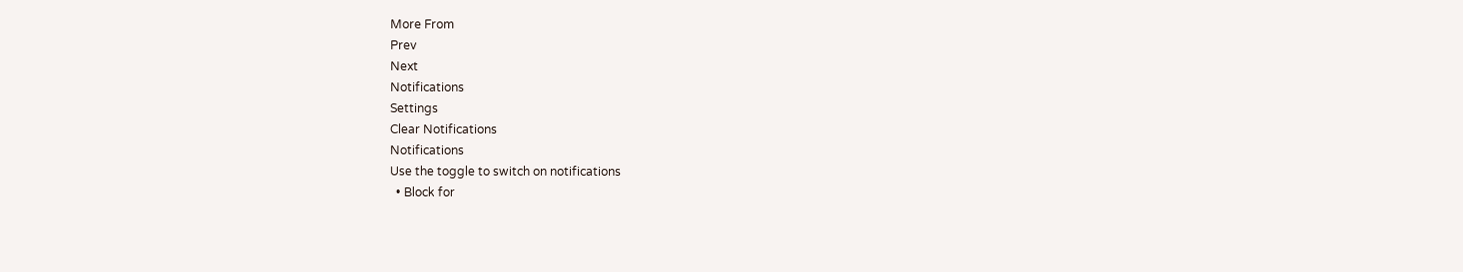More From
Prev
Next
Notifications
Settings
Clear Notifications
Notifications
Use the toggle to switch on notifications
  • Block for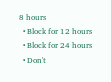8 hours
  • Block for 12 hours
  • Block for 24 hours
  • Don't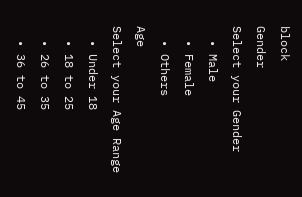block
Gender
Select your Gender
  • Male
  • Female
  • Others
Age
Select your Age Range
  • Under 18
  • 18 to 25
  • 26 to 35
  • 36 to 45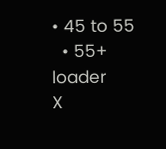• 45 to 55
  • 55+
loader
X